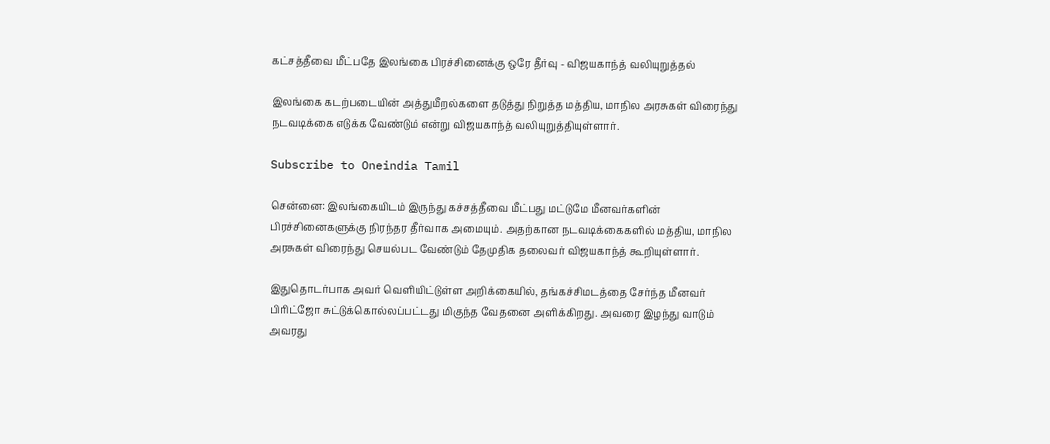கட்சத்தீவை மீட்பதே இலங்கை பிரச்சினைக்கு ஒரே தீர்வு - விஜயகாந்த் வலியுறுத்தல்

இலங்கை கடற்படையின் அத்துமீறல்களை தடுத்து நிறுத்த மத்திய, மாநில அரசுகள் விரைந்து நடவடிக்கை எடுக்க வேண்டும் என்று விஜயகாந்த் வலியுறுத்தியுள்ளார்.

Subscribe to Oneindia Tamil

சென்னை: இலங்கையிடம் இருந்து கச்சத்தீவை மீட்பது மட்டுமே மீனவர்களின் பிரச்சினைகளுக்கு நிரந்தர தீர்வாக அமையும். அதற்கான நடவடிக்கைகளில் மத்திய, மாநில அரசுகள் விரைந்து செயல்பட வேண்டும் தேமுதிக தலைவர் விஜயகாந்த் கூறியுள்ளார்.

இதுதொடர்பாக அவர் வெளியிட்டுள்ள அறிக்கையில், தங்கச்சிமடத்தை சேர்ந்த மீனவர் பிரிட்ஜோ சுட்டுக்கொல்லப்பட்டது மிகுந்த வேதனை அளிக்கிறது. அவரை இழந்து வாடும் அவரது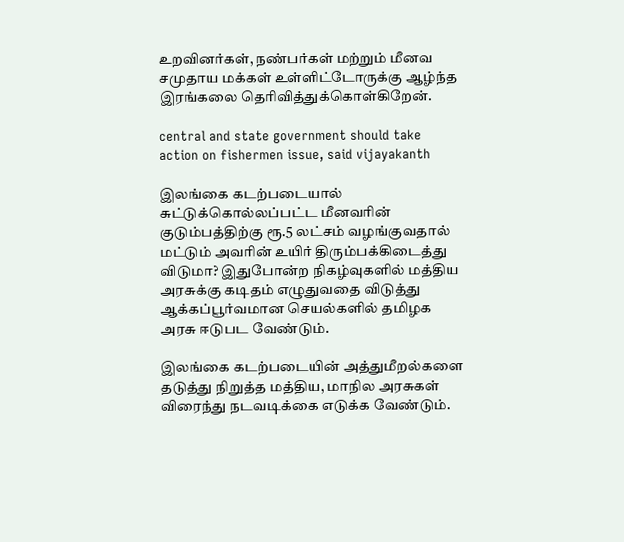உறவினர்கள், நண்பர்கள் மற்றும் மீனவ சமுதாய மக்கள் உள்ளிட்டோருக்கு ஆழ்ந்த இரங்கலை தெரிவித்துக்கொள்கிறேன்.

central and state government should take action on fishermen issue, said vijayakanth

இலங்கை கடற்படையால் சுட்டுக்கொல்லப்பட்ட மீனவரின் குடும்பத்திற்கு ரூ.5 லட்சம் வழங்குவதால் மட்டும் அவரின் உயிர் திரும்பக்கிடைத்து விடுமா? இதுபோன்ற நிகழ்வுகளில் மத்திய அரசுக்கு கடிதம் எழுதுவதை விடுத்து ஆக்கப்பூர்வமான செயல்களில் தமிழக அரசு ஈடுபட வேண்டும்.

இலங்கை கடற்படையின் அத்துமீறல்களை தடுத்து நிறுத்த மத்திய, மாநில அரசுகள் விரைந்து நடவடிக்கை எடுக்க வேண்டும்.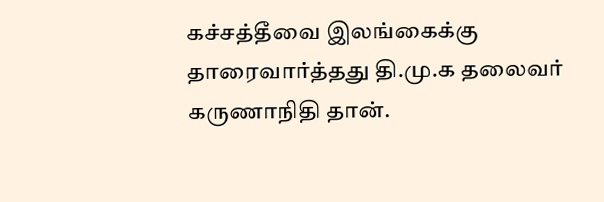கச்சத்தீவை இலங்கைக்கு தாரைவார்த்தது தி.மு.க தலைவர் கருணாநிதி தான்.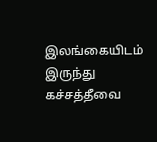இலங்கையிடம் இருந்து கச்சத்தீவை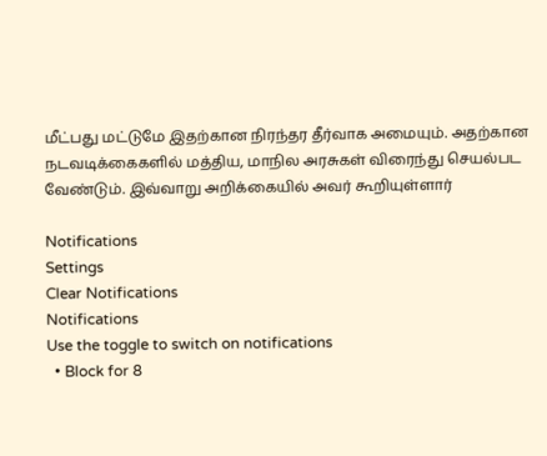மீட்பது மட்டுமே இதற்கான நிரந்தர தீர்வாக அமையும். அதற்கான நடவடிக்கைகளில் மத்திய, மாநில அரசுகள் விரைந்து செயல்பட வேண்டும். இவ்வாறு அறிக்கையில் அவர் கூறியுள்ளார்

Notifications
Settings
Clear Notifications
Notifications
Use the toggle to switch on notifications
  • Block for 8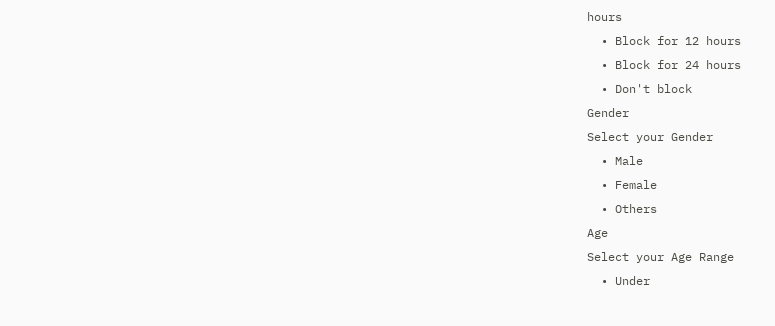hours
  • Block for 12 hours
  • Block for 24 hours
  • Don't block
Gender
Select your Gender
  • Male
  • Female
  • Others
Age
Select your Age Range
  • Under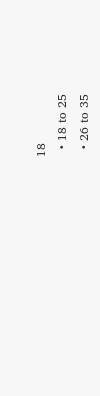18
  • 18 to 25
  • 26 to 35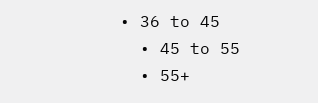• 36 to 45
  • 45 to 55
  • 55+